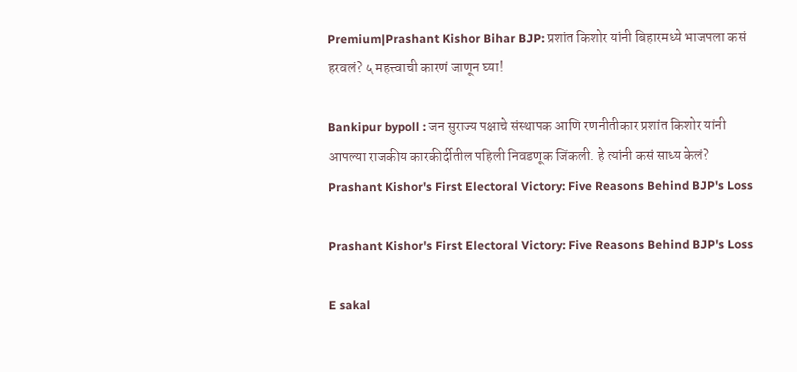Premium|Prashant Kishor Bihar BJP: प्रशांत किशोर यांनी बिहारमध्ये भाजपला कसं हरवलं? ५ महत्त्वाची कारणं जाणून घ्या!

Bankipur bypoll : जन सुराज्य पक्षाचे संस्थापक आणि रणनीतीकार प्रशांत किशोर यांनी आपल्या राजकीय कारकीर्दीतील पहिली निवडणूक जिंकली. हे त्यांनी कसं साध्य केलं?
Prashant Kishor's First Electoral Victory: Five Reasons Behind BJP's Loss

Prashant Kishor's First Electoral Victory: Five Reasons Behind BJP's Loss

E sakal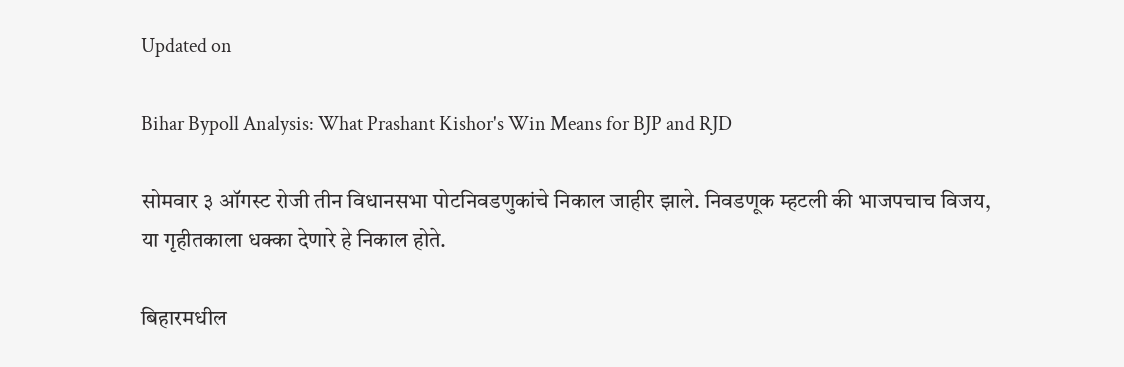Updated on

Bihar Bypoll Analysis: What Prashant Kishor's Win Means for BJP and RJD

सोमवार ३ ऑगस्ट रोजी तीन विधानसभा पोटनिवडणुकांचे निकाल जाहीर झाले. निवडणूक म्हटली की भाजपचाच विजय, या गृहीतकाला धक्का देणारे हे निकाल होते.

बिहारमधील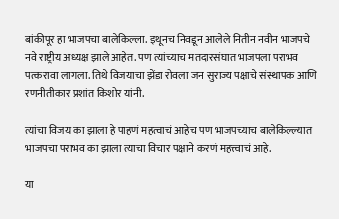बांकीपूर हा भाजपचा बालेकिल्ला. इथूनच निवडून आलेले नितीन नवीन भाजपचे नवे राष्ट्रीय अध्यक्ष झाले आहेत. पण त्यांच्याच मतदारसंघात भाजपला पराभव पत्करावा लागला. तिथे विजयाचा झेंडा रोवला जन सुराज्य पक्षाचे संस्थापक आणि रणनीतीकार प्रशांत किशोर यांनी.

त्यांचा विजय का झाला हे पाहणं महत्वाचं आहेच पण भाजपच्याच बालेकिल्ल्यात भाजपचा पराभव का झाला त्याचा विचार पक्षाने करणं महत्त्वाचं आहे.

या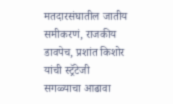मतदारसंघातील जातीय समीकरणं, राजकीय डावपेच, प्रशांत किशोर यांची स्ट्रॅटेजी सगळ्याचा आढावा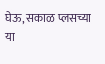घेऊ, सकाळ प्लसच्या या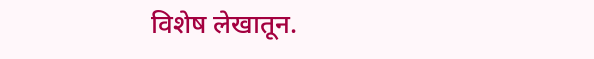विशेष लेखातून.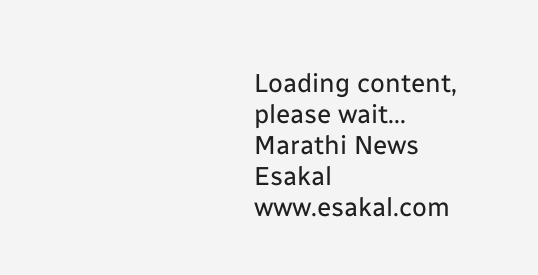Loading content, please wait...
Marathi News Esakal
www.esakal.com